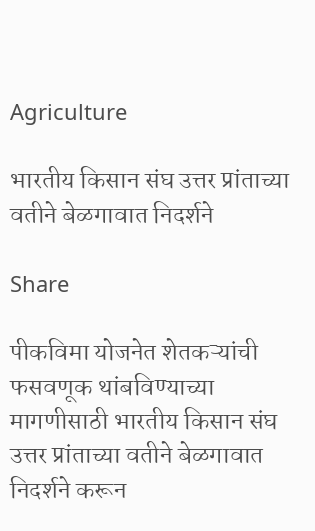Agriculture

भारतीय किसान संघ उत्तर प्रांताच्या वतीने बेळगावात निदर्शने

Share

पीकविमा योजनेत शेतकऱ्यांची फसवणूक थांबविण्याच्या मागणीसाठी भारतीय किसान संघ उत्तर प्रांताच्या वतीने बेळगावात निदर्शने करून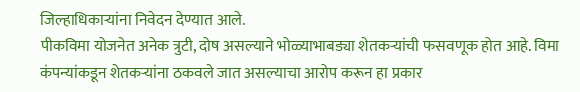जिल्हाधिकाऱ्यांना निवेदन देण्यात आले.
पीकविमा योजनेत अनेक त्रुटी, दोष असल्याने भोळ्याभाबड्या शेतकऱ्यांची फसवणूक होत आहे. विमा कंपन्यांकडून शेतकऱ्यांना ठकवले जात असल्याचा आरोप करून हा प्रकार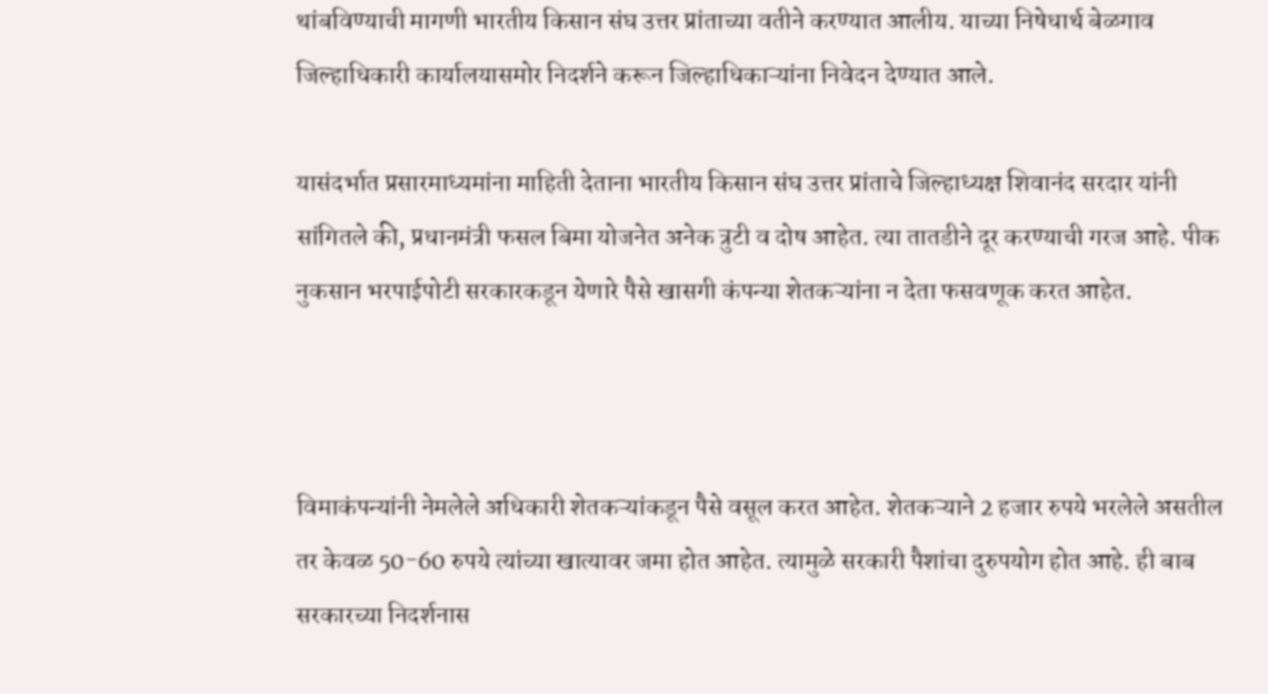थांबविण्याची मागणी भारतीय किसान संघ उत्तर प्रांताच्या वतीने करण्यात आलीय. याच्या निषेधार्थ बेळगाव जिल्हाधिकारी कार्यालयासमोर निदर्शने करून जिल्हाधिकाऱ्यांना निवेदन देण्यात आले.

यासंदर्भात प्रसारमाध्यमांना माहिती देताना भारतीय किसान संघ उत्तर प्रांताचे जिल्हाध्यक्ष शिवानंद सरदार यांनी सांगितले की, प्रधानमंत्री फसल बिमा योजनेत अनेक त्रुटी व दोष आहेत. त्या तातडीने दूर करण्याची गरज आहे. पीक नुकसान भरपाईपोटी सरकारकडून येणारे पैसे खासगी कंपन्या शेतकऱ्यांना न देता फसवणूक करत आहेत.



विमाकंपन्यांनी नेमलेले अधिकारी शेतकऱ्यांकडून पैसे वसूल करत आहेत. शेतकऱ्याने 2 हजार रुपये भरलेले असतील तर केवळ 50-60 रुपये त्यांच्या खात्यावर जमा होत आहेत. त्यामुळे सरकारी पैशांचा दुरुपयोग होत आहे. ही बाब सरकारच्या निदर्शनास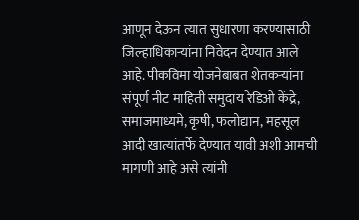आणून देऊन त्यात सुधारणा करण्यासाठी जिल्हाधिकाऱ्यांना निवेदन देण्यात आले आहे. पीकविमा योजनेबाबत शेतकऱ्यांना संपूर्ण नीट माहिती समुदाय रेडिओ केंद्रे, समाजमाध्यमे, कृषी, फलोद्यान, महसूल आदी खात्यांतर्फे देण्यात यावी अशी आमची मागणी आहे असे त्यांनी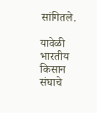सांगितले.

यावेळी भारतीय किसान संघाचे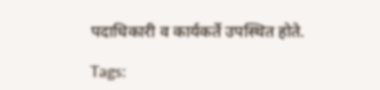पदाधिकारी व कार्यकर्ते उपस्थित होते.

Tags: